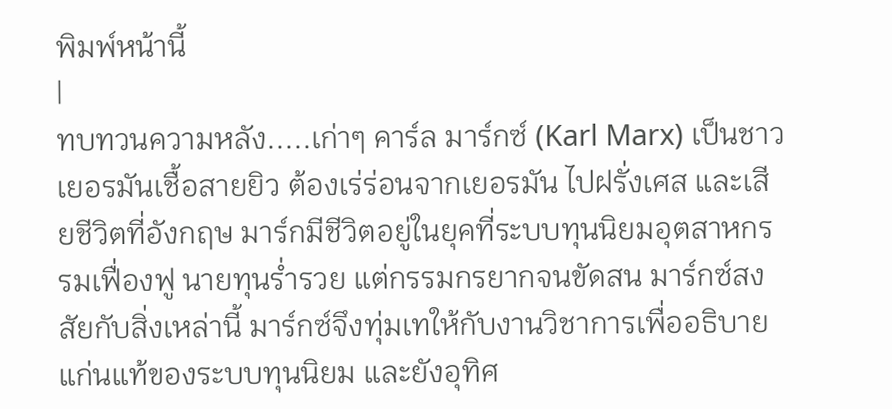พิมพ์หน้านี้
|
ทบทวนความหลัง.....เก่าๆ คาร์ล มาร์กซ์ (Karl Marx) เป็นชาวเยอรมันเชื้อสายยิว ต้องเร่ร่อนจากเยอรมัน ไปฝรั่งเศส และเสียชีวิตที่อังกฤษ มาร์กมีชีวิตอยู่ในยุคที่ระบบทุนนิยมอุตสาหกรรมเฟื่องฟู นายทุนร่ำรวย แต่กรรมกรยากจนขัดสน มาร์กซ์สงสัยกับสิ่งเหล่านี้ มาร์กซ์จึงทุ่มเทให้กับงานวิชาการเพื่ออธิบายแก่นแท้ของระบบทุนนิยม และยังอุทิศ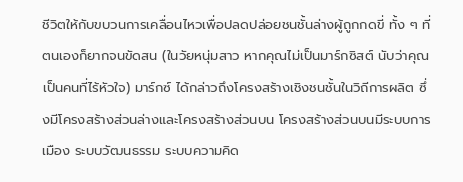ชีวิตให้กับขบวนการเคลื่อนไหวเพื่อปลดปล่อยชนชั้นล่างผู้ถูกกดขี่ ทั้ง ๆ ที่ตนเองก็ยากจนขัดสน (ในวัยหนุ่มสาว หากคุณไม่เป็นมาร์กซิสต์ นับว่าคุณเป็นคนที่ไร้หัวใจ) มาร์กซ์ ได้กล่าวถึงโครงสร้างเชิงชนชั้นในวิถีการผลิต ซึ่งมีโครงสร้างส่วนล่างและโครงสร้างส่วนบน โครงสร้างส่วนบนมีระบบการเมือง ระบบวัฒนธรรม ระบบความคิด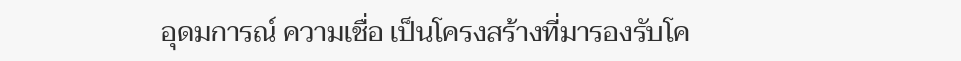อุดมการณ์ ความเชื่อ เป็นโครงสร้างที่มารองรับโค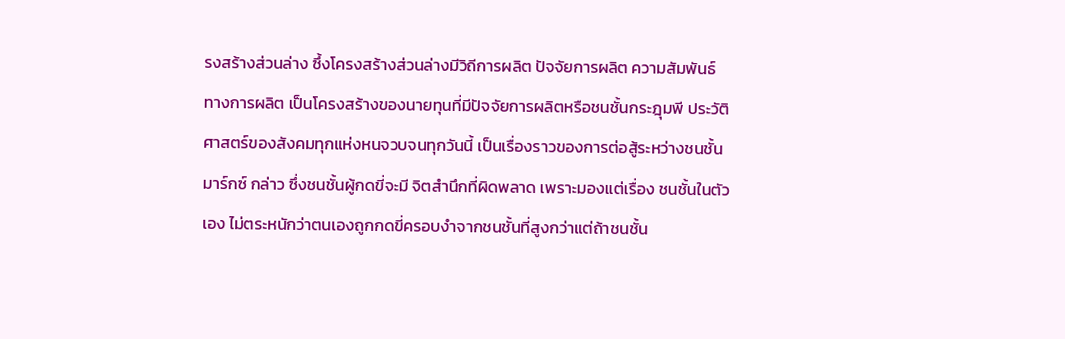รงสร้างส่วนล่าง ซึ้งโครงสร้างส่วนล่างมีวิถีการผลิต ปัจจัยการผลิต ความสัมพันธ์ทางการผลิต เป็นโครงสร้างของนายทุนที่มีปัจจัยการผลิตหรือชนชั้นกระฎุมพี ประวัติศาสตร์ของสังคมทุกแห่งหนจวบจนทุกวันนี้ เป็นเรื่องราวของการต่อสู้ระหว่างชนชั้น มาร์กซ์ กล่าว ซึ่งชนชั้นผู้กดขี่จะมี จิตสำนึกที่ผิดพลาด เพราะมองแต่เรื่อง ชนชั้นในตัวเอง ไม่ตระหนักว่าตนเองถูกกดขี่ครอบงำจากชนชั้นที่สูงกว่าแต่ถ้าชนชั้น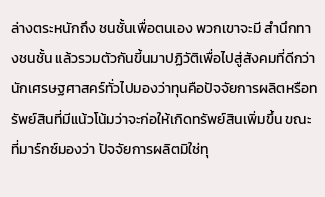ล่างตระหนักถึง ชนชั้นเพื่อตนเอง พวกเขาจะมี สำนึกทางชนชั้น แล้วรวมตัวกันขี้นมาปฏิวัติเพื่อไปสู่สังคมที่ดีกว่า นักเศรษฐศาสคร์ทั่วไปมองว่าทุนคือปัจจัยการผลิตหรือทรัพย์สินที่มีแน้วโน้มว่าจะก่อให้เกิดทรัพย์สินเพิ่มขึ้น ขณะที่มาร์กซ์มองว่า ปัจจัยการผลิตมิใช่ทุ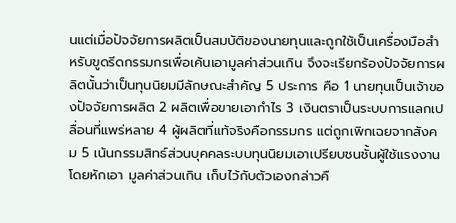นแต่เมื่อปัจจัยการผลิตเป็นสมบัติของนายทุนและถูกใช้เป็นเครื่องมือสำหรับขูดรีดกรรมกรเพื่อเค้นเอามูลค่าส่วนเกิน จึงจะเรียกร้องปัจจัยการผลิตนั้นว่าเป็นทุนนิยมมีลักษณะสำคัญ 5 ประการ คือ 1 นายทุนเป็นเจ้าของปัจจัยการผลิต 2 ผลิตเพื่อขายเอากำไร 3 เงินตราเป็นระบบการแลกเปลื่อนที่แพร่หลาย 4 ผู้ผลิตที่แท้จริงคือกรรมกร แต่ถูกเพิกเฉยจากสังคม 5 เน้นกรรมสิทธ์ส่วนบุคคลระบบทุนนิยมเอาเปรียบชนชั้นผู้ใช้แรงงานโดยหักเอา มูลค่าส่วนเกิน เก็บไว้กับตัวเองกล่าวคื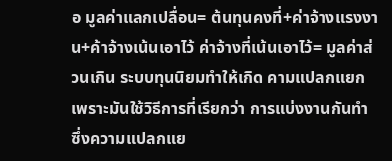อ มูลค่าแลกเปลื่อน= ต้นทุนคงที่+ค่าจ้างแรงงาน+ค้าจ้างเน้นเอาไว้ ค่าจ้างที่เน้นเอาไว้= มูลค่าส่วนเกิน ระบบทุนนิยมทำให้เกิด คามแปลกแยก เพราะมันใช้วิธีการที่เรียกว่า การแบ่งงานกันทำ ซึ่งความแปลกแย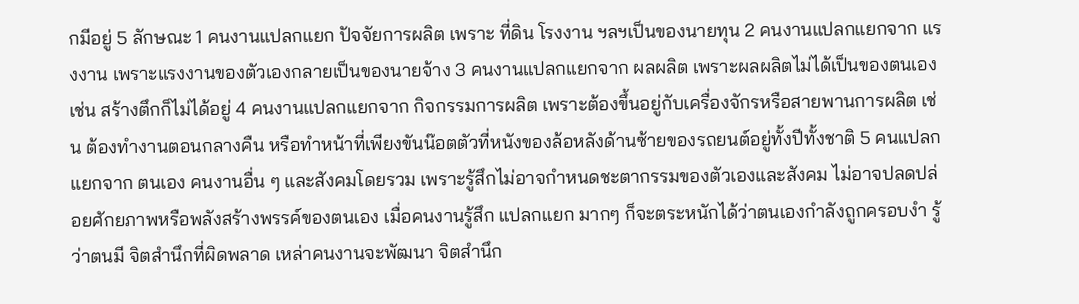กมีอยู่ 5 ลักษณะ 1 คนงานแปลกแยก ปัจจัยการผลิต เพราะ ที่ดิน โรงงาน ฯลฯเป็นของนายทุน 2 คนงานแปลกแยกจาก แรงงาน เพราะแรงงานของตัวเองกลายเป็นของนายจ้าง 3 คนงานแปลกแยกจาก ผลผลิต เพราะผลผลิตไม่ได้เป็นของตนเอง เช่น สร้างตึกก็ไม่ได้อยู่ 4 คนงานแปลกแยกจาก กิจกรรมการผลิต เพราะต้องขึ้นอยู่กับเครื่องจักรหรือสายพานการผลิต เช่น ต้องทำงานตอนกลางคืน หรือทำหน้าที่เพียงขันน๊อตตัวที่หนังของล้อหลังด้านซ้ายของรถยนต์อยู่ทั้งปีทั้งชาติ 5 คนแปลกแยกจาก ตนเอง คนงานอื่น ๆ และสังคมโดยรวม เพราะรู้สึกไม่อาจกำหนดชะตากรรมของตัวเองและสังคม ไม่อาจปลดปล่อยศักยภาพหรือพลังสร้างพรรค์ของตนเอง เมื่อคนงานรู้สึก แปลกแยก มากๆ ก็จะตระหนักได้ว่าตนเองกำลังถูกครอบงำ รู้ว่าตนมี จิตสำนึกที่ผิดพลาด เหล่าคนงานจะพัฒนา จิตสำนึก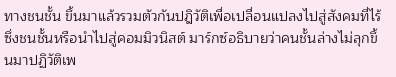ทางชนชั้น ขึ้นมาแล้วรวมตัวกันปฎิวัติเพื่อเปลื่อนแปลงไปสู่สังคมที่ไร้ซึ่งชนชั้นหรือนำไปสู่คอมมิวนิสต์ มาร์กซ์อธิบายว่าคนชั้นล่างไม่ลุกขึ้นมาปฏิวัติเพ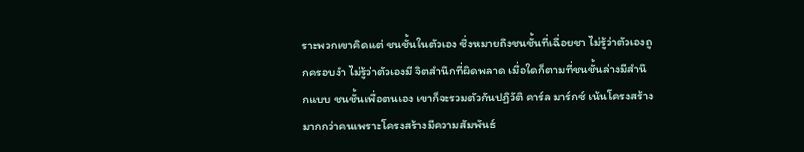ราะพวกเขาคิดแต่ ชนชั้นในตัวเอง ซึ่งหมายถึงชนชั้นที่เฉื่อยชา ไม่รู้ว่าตัวเองถูกครอบงำ ไม่รู้ว่าตัวเองมี จิตสำนึกที่ผิดพลาด เมื่อใดก็ตามที่ชนชั้นล่างมีสำนึกแบบ ชนชั้นเพื่อตนเอง เขาก็จะรวมตัวกันปฏิวัติ คาร์ล มาร์กซ์ เน้นโครงสร้างมากกว่าคนเพราะโครงสร้างมีความสัมพันธ์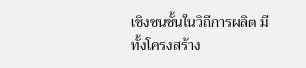เชิงชนชั้นในวิถีการผลิต มีทั้งโครงสร้าง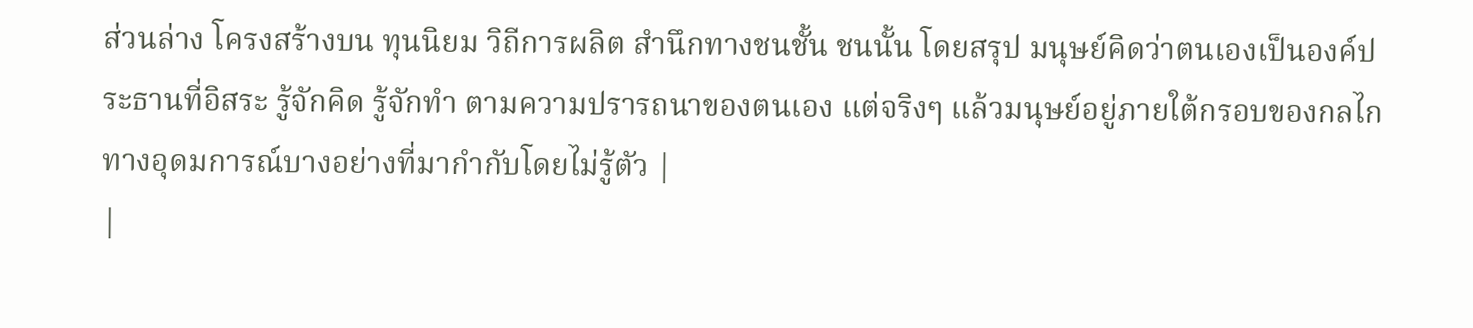ส่วนล่าง โครงสร้างบน ทุนนิยม วิถีการผลิต สำนึกทางชนชั้น ชนนั้น โดยสรุป มนุษย์คิดว่าตนเองเป็นองค์ประธานที่อิสระ รู้จักคิด รู้จักทำ ตามความปรารถนาของตนเอง แต่จริงๆ แล้วมนุษย์อยู่ภายใต้กรอบของกลไกทางอุดมการณ์บางอย่างที่มากำกับโดยไม่รู้ตัว |
|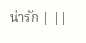น่ารัก | ||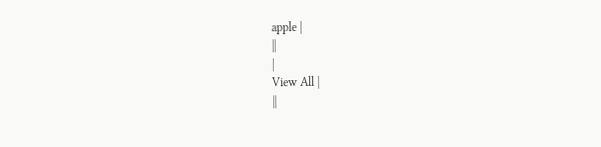apple |
||
|
View All |
||